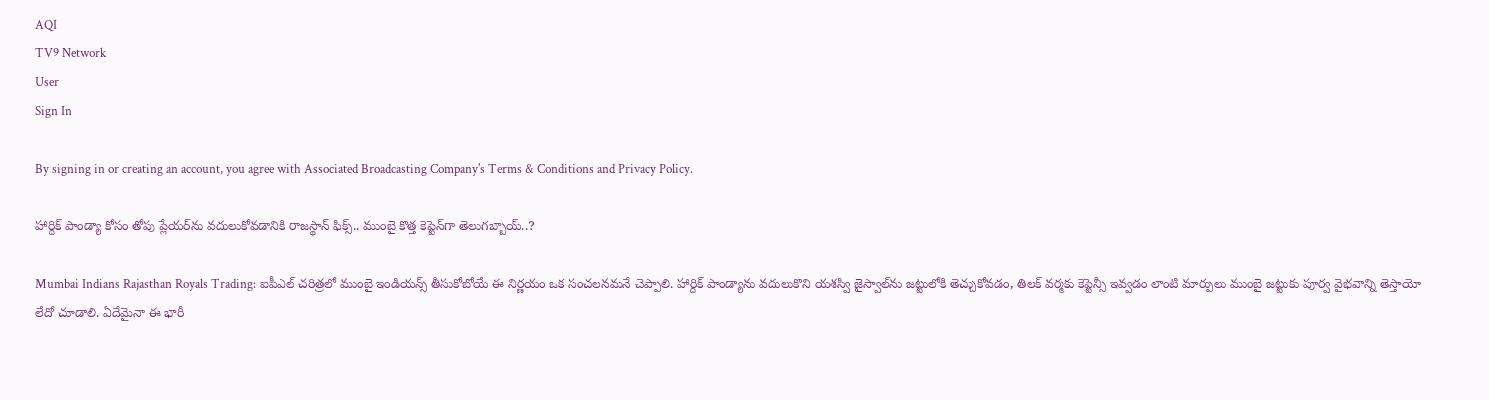AQI
TV9 Network
User
Sign In

By signing in or creating an account, you agree with Associated Broadcasting Company's Terms & Conditions and Privacy Policy.

హార్దిక్ పాండ్యా కోసం తోపు ప్లేయర్‌ను వదులుకోవడానికి రాజస్థాన్ ఫిక్స్.. ముంబై కొత్త కెప్టెన్‌గా తెలుగబ్బాయ్..?

Mumbai Indians Rajasthan Royals Trading: ఐపీఎల్ చరిత్రలో ముంబై ఇండియన్స్ తీసుకోబోయే ఈ నిర్ణయం ఒక సంచలనమనే చెప్పాలి. హార్దిక్ పాండ్యాను వదులుకొని యశస్వి జైస్వాల్‌ను జట్టులోకి తెచ్చుకోవడం, తిలక్ వర్మకు కెప్టెన్సీ ఇవ్వడం లాంటి మార్పులు ముంబై జట్టుకు పూర్వ వైభవాన్ని తెస్తాయో లేదో చూడాలి. ఏదేమైనా ఈ భారీ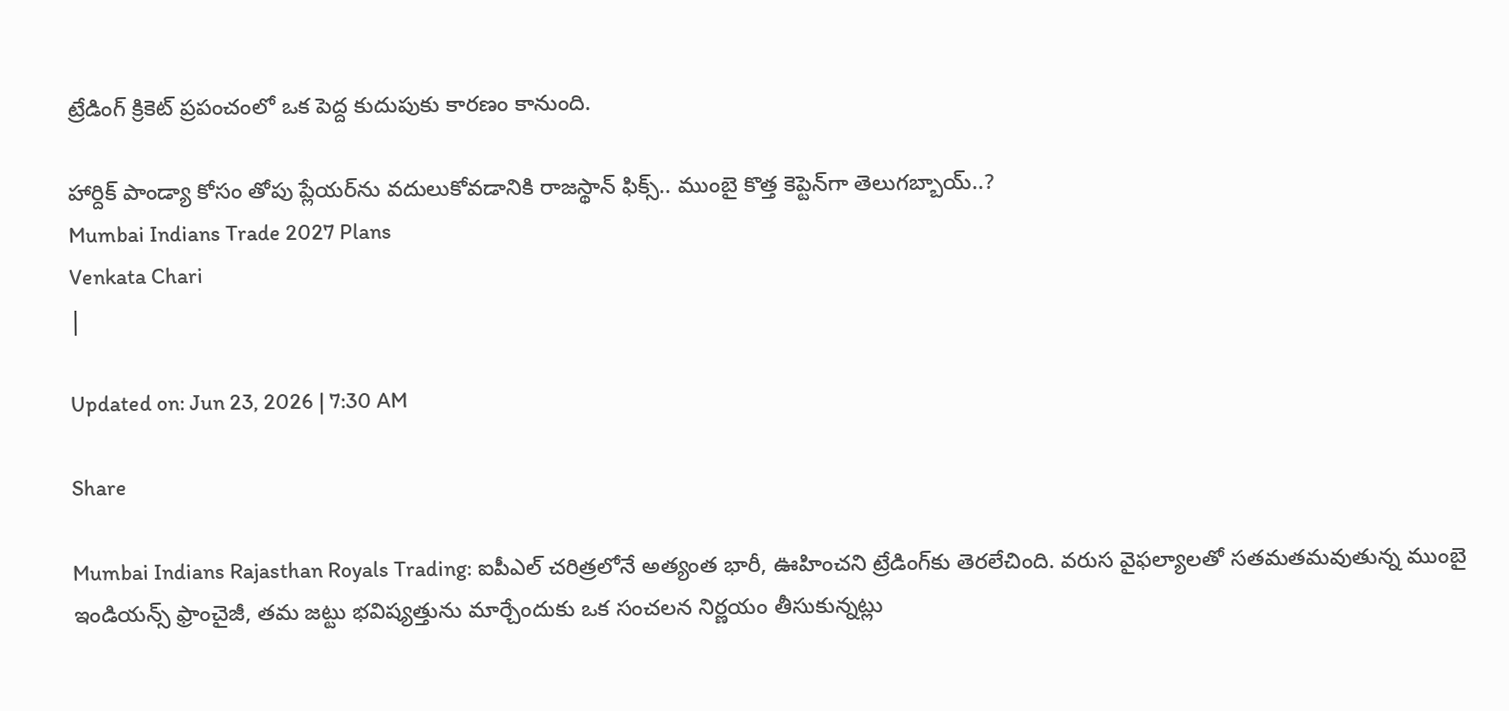ట్రేడింగ్ క్రికెట్ ప్రపంచంలో ఒక పెద్ద కుదుపుకు కారణం కానుంది.

హార్దిక్ పాండ్యా కోసం తోపు ప్లేయర్‌ను వదులుకోవడానికి రాజస్థాన్ ఫిక్స్.. ముంబై కొత్త కెప్టెన్‌గా తెలుగబ్బాయ్..?
Mumbai Indians Trade 2027 Plans
Venkata Chari
|

Updated on: Jun 23, 2026 | 7:30 AM

Share

Mumbai Indians Rajasthan Royals Trading: ఐపీఎల్ చరిత్రలోనే అత్యంత భారీ, ఊహించని ట్రేడింగ్‌కు తెరలేచింది. వరుస వైఫల్యాలతో సతమతమవుతున్న ముంబై ఇండియన్స్ ఫ్రాంచైజీ, తమ జట్టు భవిష్యత్తును మార్చేందుకు ఒక సంచలన నిర్ణయం తీసుకున్నట్లు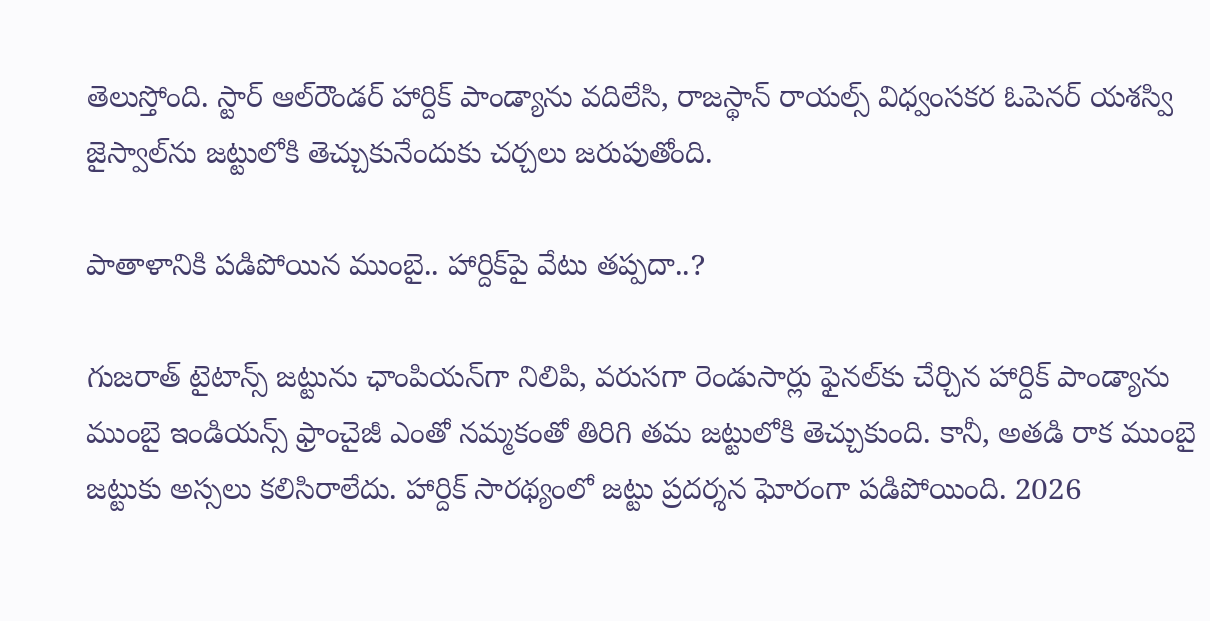తెలుస్తోంది. స్టార్ ఆల్‌రౌండర్ హార్దిక్ పాండ్యాను వదిలేసి, రాజస్థాన్ రాయల్స్ విధ్వంసకర ఓపెనర్ యశస్వి జైస్వాల్‌ను జట్టులోకి తెచ్చుకునేందుకు చర్చలు జరుపుతోంది.

పాతాళానికి పడిపోయిన ముంబై.. హార్దిక్‌పై వేటు తప్పదా..?

గుజరాత్ టైటాన్స్ జట్టును ఛాంపియన్‌గా నిలిపి, వరుసగా రెండుసార్లు ఫైనల్‌కు చేర్చిన హార్దిక్ పాండ్యాను ముంబై ఇండియన్స్ ఫ్రాంచైజీ ఎంతో నమ్మకంతో తిరిగి తమ జట్టులోకి తెచ్చుకుంది. కానీ, అతడి రాక ముంబై జట్టుకు అస్సలు కలిసిరాలేదు. హార్దిక్ సారథ్యంలో జట్టు ప్రదర్శన ఘోరంగా పడిపోయింది. 2026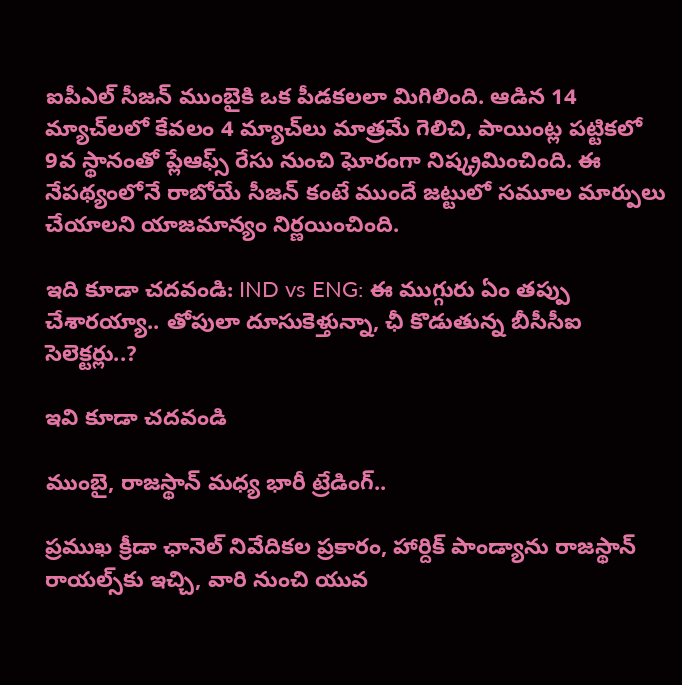ఐపీఎల్ సీజన్ ముంబైకి ఒక పీడకలలా మిగిలింది. ఆడిన 14 మ్యాచ్‌లలో కేవలం 4 మ్యాచ్‌లు మాత్రమే గెలిచి, పాయింట్ల పట్టికలో 9వ స్థానంతో ప్లేఆఫ్స్ రేసు నుంచి ఘోరంగా నిష్క్రమించింది. ఈ నేపథ్యంలోనే రాబోయే సీజన్ కంటే ముందే జట్టులో సమూల మార్పులు చేయాలని యాజమాన్యం నిర్ణయించింది.

ఇది కూడా చదవండి: IND vs ENG: ఈ ముగ్గురు ఏం తప్పు చేశారయ్యా.. తోపులా దూసుకెళ్తున్నా, ఛీ కొడుతున్న బీసీసీఐ సెలెక్టర్లు..?

ఇవి కూడా చదవండి

ముంబై, రాజస్థాన్ మధ్య భారీ ట్రేడింగ్..

ప్రముఖ క్రీడా ఛానెల్ నివేదికల ప్రకారం, హార్దిక్ పాండ్యాను రాజస్థాన్ రాయల్స్‌కు ఇచ్చి, వారి నుంచి యువ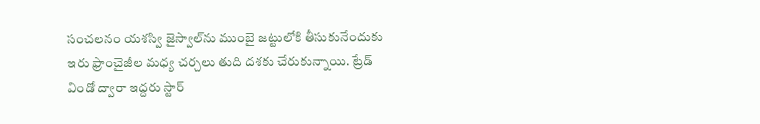సంచలనం యశస్వి జైస్వాల్‌ను ముంబై జట్టులోకి తీసుకునేందుకు ఇరు ఫ్రాంచైజీల మధ్య చర్చలు తుది దశకు చేరుకున్నాయి. ట్రేడ్ విండో ద్వారా ఇద్దరు స్టార్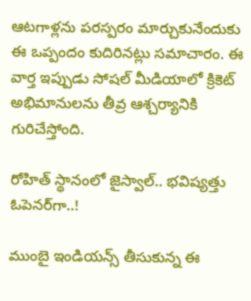ఆటగాళ్లను పరస్పరం మార్చుకునేందుకు ఈ ఒప్పందం కుదిరినట్లు సమాచారం. ఈ వార్త ఇప్పుడు సోషల్ మీడియాలో క్రికెట్ అభిమానులను తీవ్ర ఆశ్చర్యానికి గురిచేస్తోంది.

రోహిత్ స్థానంలో జైస్వాల్.. భవిష్యత్తు ఓపెనర్‌గా..!

ముంబై ఇండియన్స్ తీసుకున్న ఈ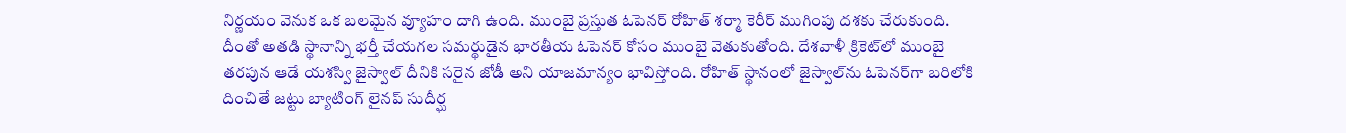నిర్ణయం వెనుక ఒక బలమైన వ్యూహం దాగి ఉంది. ముంబై ప్రస్తుత ఓపెనర్ రోహిత్ శర్మా కెరీర్ ముగింపు దశకు చేరుకుంది. దీంతో అతడి స్థానాన్ని భర్తీ చేయగల సమర్థుడైన భారతీయ ఓపెనర్ కోసం ముంబై వెతుకుతోంది. దేశవాళీ క్రికెట్‌లో ముంబై తరపున ఆడే యశస్వి జైస్వాల్ దీనికి సరైన జోడీ అని యాజమాన్యం భావిస్తోంది. రోహిత్ స్థానంలో జైస్వాల్‌ను ఓపెనర్‌గా బరిలోకి దించితే జట్టు బ్యాటింగ్ లైనప్ సుదీర్ఘ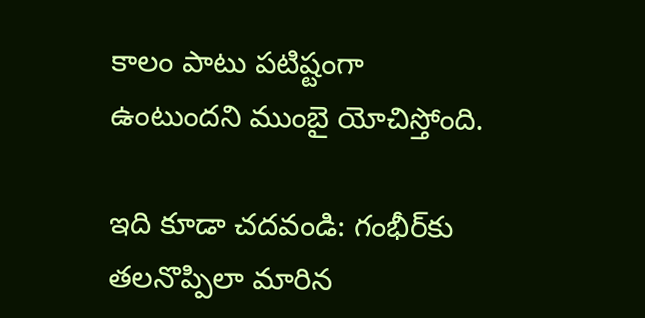కాలం పాటు పటిష్టంగా ఉంటుందని ముంబై యోచిస్తోంది.

ఇది కూడా చదవండి: గంభీర్‌కు తలనొప్పిలా మారిన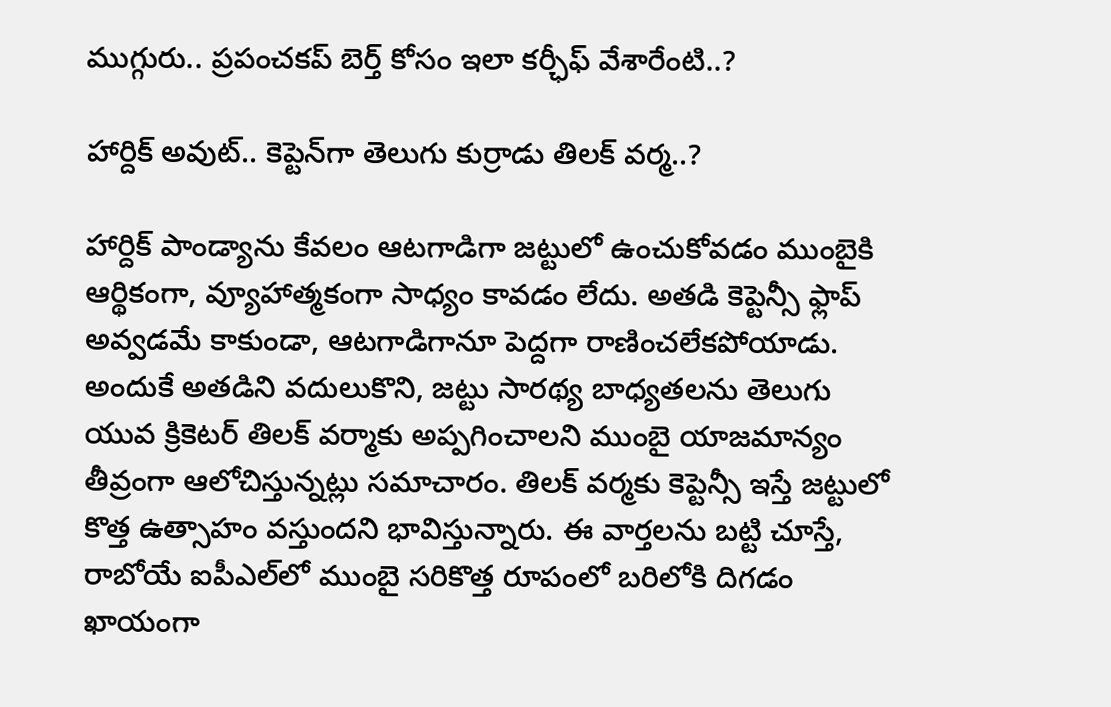ముగ్గురు.. ప్రపంచకప్ బెర్త్ కోసం ఇలా కర్ఛీఫ్ వేశారేంటి..?

హార్దిక్ అవుట్.. కెప్టెన్‌గా తెలుగు కుర్రాడు తిలక్ వర్మ..?

హార్దిక్ పాండ్యాను కేవలం ఆటగాడిగా జట్టులో ఉంచుకోవడం ముంబైకి ఆర్థికంగా, వ్యూహాత్మకంగా సాధ్యం కావడం లేదు. అతడి కెప్టెన్సీ ఫ్లాప్ అవ్వడమే కాకుండా, ఆటగాడిగానూ పెద్దగా రాణించలేకపోయాడు. అందుకే అతడిని వదులుకొని, జట్టు సారథ్య బాధ్యతలను తెలుగు యువ క్రికెటర్ తిలక్ వర్మాకు అప్పగించాలని ముంబై యాజమాన్యం తీవ్రంగా ఆలోచిస్తున్నట్లు సమాచారం. తిలక్ వర్మకు కెప్టెన్సీ ఇస్తే జట్టులో కొత్త ఉత్సాహం వస్తుందని భావిస్తున్నారు. ఈ వార్తలను బట్టి చూస్తే, రాబోయే ఐపీఎల్‌లో ముంబై సరికొత్త రూపంలో బరిలోకి దిగడం ఖాయంగా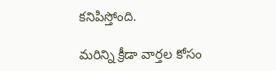కనిపిస్తోంది.

మరిన్ని క్రీడా వార్తల కోసం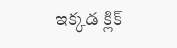ఇక్కడ క్లిక్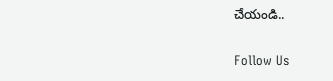చేయండి..

Follow Us